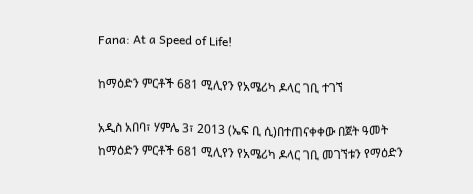Fana: At a Speed of Life!

ከማዕድን ምርቶች 681 ሚሊየን የአሜሪካ ዶላር ገቢ ተገኘ

አዲስ አበባ፣ ሃምሌ 3፣ 2013 (ኤፍ ቢ ሲ)በተጠናቀቀው በጀት ዓመት ከማዕድን ምርቶች 681 ሚሊየን የአሜሪካ ዶላር ገቢ መገኘቱን የማዕድን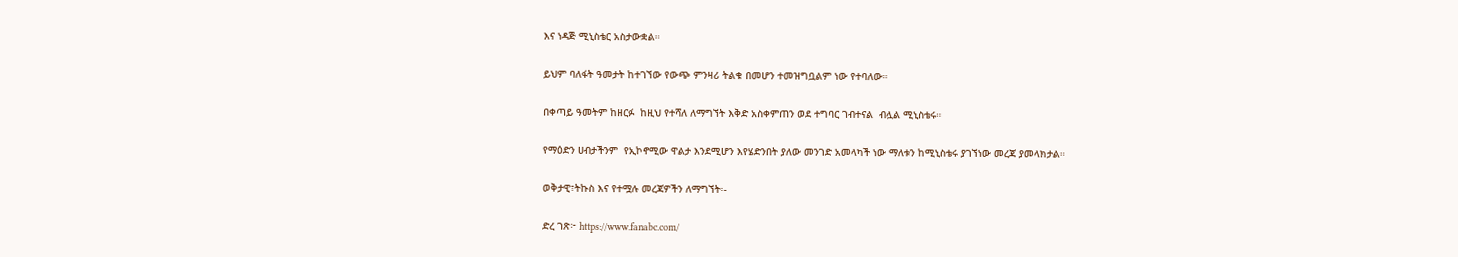እና ነዳጅ ሚኒስቴር አስታውቋል።

ይህም ባለፋት ዓመታት ከተገኘው የውጭ ምንዛሪ ትልቁ በመሆን ተመዝግቧልም ነው የተባለው።

በቀጣይ ዓመትም ከዘርፉ  ከዚህ የተሻለ ለማግኘት እቅድ አስቀምጠን ወደ ተግባር ገብተናል  ብሏል ሚኒስቴሩ።

የማዕድን ሀብታችንም  የኢኮኖሚው ዋልታ እንደሚሆን እየሄድንበት ያለው መንገድ አመላካች ነው ማለቱን ከሚኒስቴሩ ያገኘነው መረጃ ያመላክታል።

ወቅታዊ፣ትኩስ እና የተሟሉ መረጃዎችን ለማግኘት፡-

ድረ ገጽ፦ https://www.fanabc.com/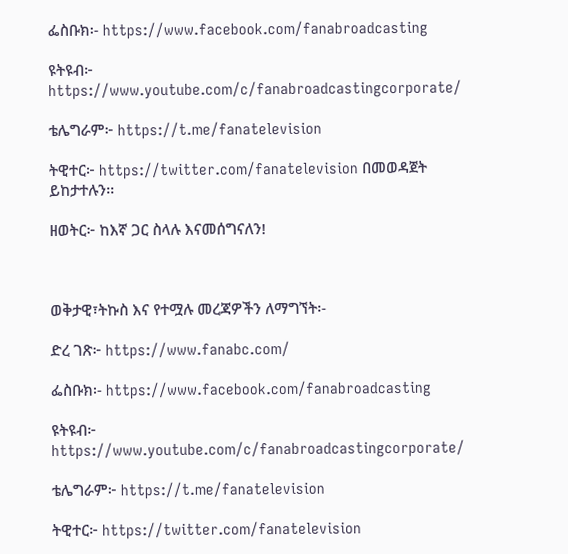ፌስቡክ፡- https://www.facebook.com/fanabroadcasting

ዩትዩብ፦ https://www.youtube.com/c/fanabroadcastingcorporate/

ቴሌግራም፦ https://t.me/fanatelevision

ትዊተር፦ https://twitter.com/fanatelevision በመወዳጀት ይከታተሉን፡፡

ዘወትር፦ ከእኛ ጋር ስላሉ እናመሰግናለን!



ወቅታዊ፣ትኩስ እና የተሟሉ መረጃዎችን ለማግኘት፡-

ድረ ገጽ፦ https://www.fanabc.com/

ፌስቡክ፡- https://www.facebook.com/fanabroadcasting

ዩትዩብ፦ https://www.youtube.com/c/fanabroadcastingcorporate/

ቴሌግራም፦ https://t.me/fanatelevision

ትዊተር፦ https://twitter.com/fanatelevision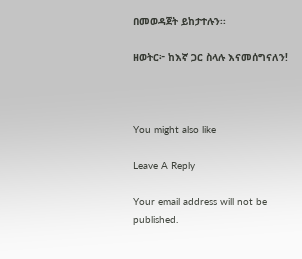በመወዳጀት ይከታተሉን፡፡

ዘወትር፦ ከእኛ ጋር ስላሉ እናመሰግናለን!



You might also like

Leave A Reply

Your email address will not be published.